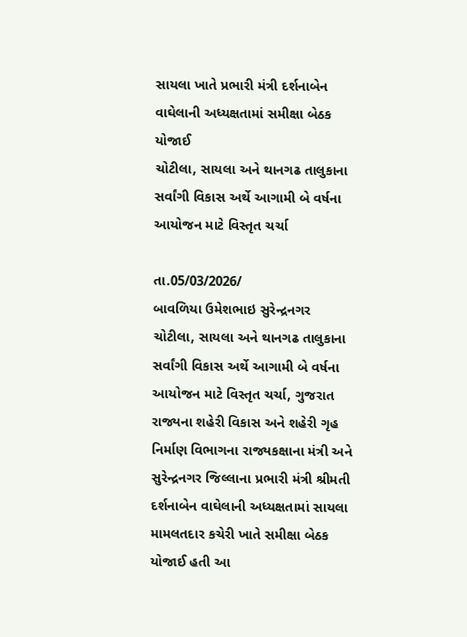સાયલા ખાતે પ્રભારી મંત્રી દર્શનાબેન વાઘેલાની અધ્યક્ષતામાં સમીક્ષા બેઠક યોજાઈ
ચોટીલા, સાયલા અને થાનગઢ તાલુકાના સર્વાંગી વિકાસ અર્થે આગામી બે વર્ષના આયોજન માટે વિસ્તૃત ચર્ચા

તા.05/03/2026/
બાવળિયા ઉમેશભાઇ સુરેન્દ્રનગર
ચોટીલા, સાયલા અને થાનગઢ તાલુકાના સર્વાંગી વિકાસ અર્થે આગામી બે વર્ષના આયોજન માટે વિસ્તૃત ચર્ચા, ગુજરાત રાજ્યના શહેરી વિકાસ અને શહેરી ગૃહ નિર્માણ વિભાગના રાજ્યકક્ષાના મંત્રી અને સુરેન્દ્રનગર જિલ્લાના પ્રભારી મંત્રી શ્રીમતી દર્શનાબેન વાઘેલાની અધ્યક્ષતામાં સાયલા મામલતદાર કચેરી ખાતે સમીક્ષા બેઠક યોજાઈ હતી આ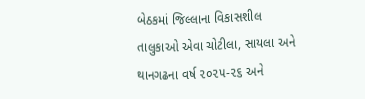બેઠકમાં જિલ્લાના વિકાસશીલ તાલુકાઓ એવા ચોટીલા, સાયલા અને થાનગઢના વર્ષ ૨૦૨૫-૨૬ અને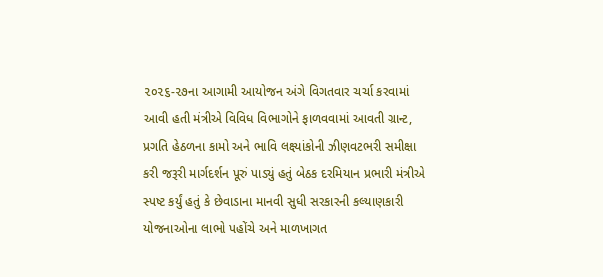૨૦૨૬-૨૭ના આગામી આયોજન અંગે વિગતવાર ચર્ચા કરવામાં આવી હતી મંત્રીએ વિવિધ વિભાગોને ફાળવવામાં આવતી ગ્રાન્ટ, પ્રગતિ હેઠળના કામો અને ભાવિ લક્ષ્યાંકોની ઝીણવટભરી સમીક્ષા કરી જરૂરી માર્ગદર્શન પૂરું પાડ્યું હતું બેઠક દરમિયાન પ્રભારી મંત્રીએ સ્પષ્ટ કર્યું હતું કે છેવાડાના માનવી સુધી સરકારની કલ્યાણકારી યોજનાઓના લાભો પહોંચે અને માળખાગત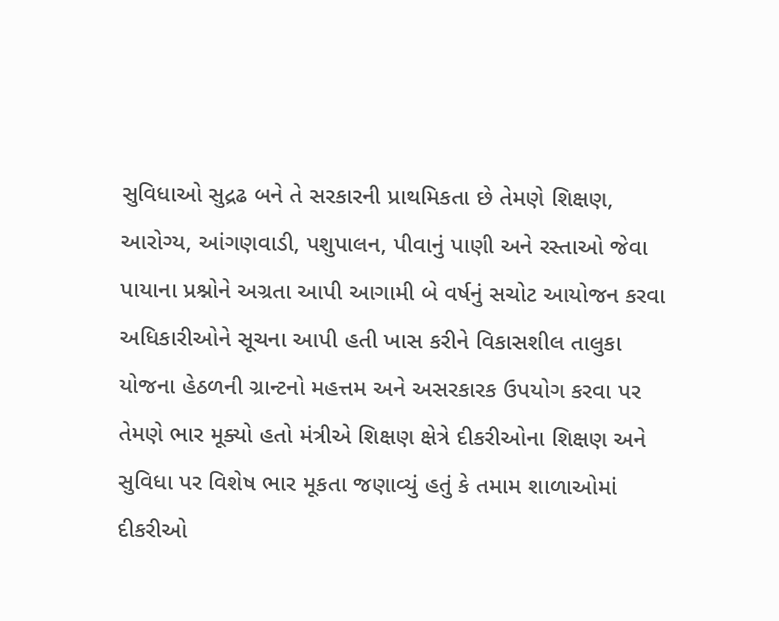સુવિધાઓ સુદ્રઢ બને તે સરકારની પ્રાથમિકતા છે તેમણે શિક્ષણ, આરોગ્ય, આંગણવાડી, પશુપાલન, પીવાનું પાણી અને રસ્તાઓ જેવા પાયાના પ્રશ્નોને અગ્રતા આપી આગામી બે વર્ષનું સચોટ આયોજન કરવા અધિકારીઓને સૂચના આપી હતી ખાસ કરીને વિકાસશીલ તાલુકા યોજના હેઠળની ગ્રાન્ટનો મહત્તમ અને અસરકારક ઉપયોગ કરવા પર તેમણે ભાર મૂક્યો હતો મંત્રીએ શિક્ષણ ક્ષેત્રે દીકરીઓના શિક્ષણ અને સુવિધા પર વિશેષ ભાર મૂકતા જણાવ્યું હતું કે તમામ શાળાઓમાં દીકરીઓ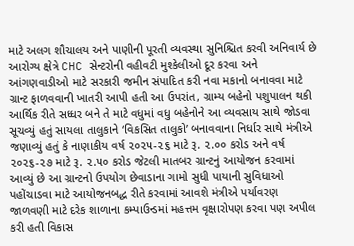માટે અલગ શૌચાલય અને પાણીની પૂરતી વ્યવસ્થા સુનિશ્ચિત કરવી અનિવાર્ય છે આરોગ્ય ક્ષેત્રે CHC સેન્ટરોની વહીવટી મુશ્કેલીઓ દૂર કરવા અને આંગણવાડીઓ માટે સરકારી જમીન સંપાદિત કરી નવા મકાનો બનાવવા માટે ગ્રાન્ટ ફાળવવાની ખાતરી આપી હતી આ ઉપરાંત, ગ્રામ્ય બહેનો પશુપાલન થકી આર્થિક રીતે સધ્ધર બને તે માટે વધુમાં વધુ બહેનોને આ વ્યવસાય સાથે જોડવા સૂચવ્યું હતું સાયલા તાલુકાને ‘વિકસિત તાલુકો’ બનાવવાના નિર્ધાર સાથે મંત્રીએ જણાવ્યું હતું કે નાણાકીય વર્ષ ૨૦૨૫-૨૬ માટે રૂ. ૨.૦૦ કરોડ અને વર્ષ ૨૦૨૬-૨૭ માટે રૂ. ૨.૫૦ કરોડ જેટલી માતબર ગ્રાન્ટનું આયોજન કરવામાં આવ્યું છે આ ગ્રાન્ટનો ઉપયોગ છેવાડાના ગામો સુધી પાયાની સુવિધાઓ પહોંચાડવા માટે આયોજનબદ્ધ રીતે કરવામાં આવશે મંત્રીએ પર્યાવરણ જાળવણી માટે દરેક શાળાના કમ્પાઉન્ડમાં મહત્તમ વૃક્ષારોપણ કરવા પણ અપીલ કરી હતી વિકાસ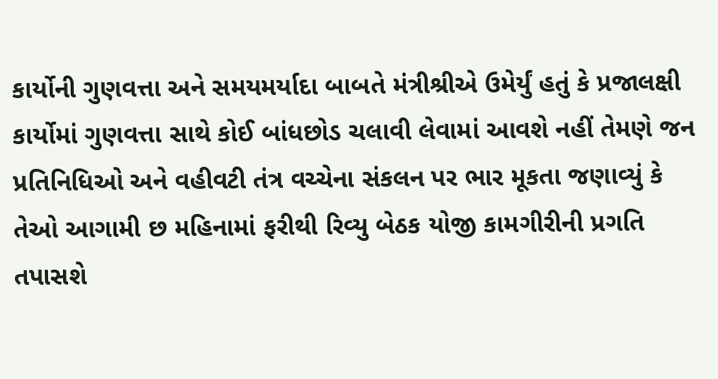કાર્યોની ગુણવત્તા અને સમયમર્યાદા બાબતે મંત્રીશ્રીએ ઉમેર્યું હતું કે પ્રજાલક્ષી કાર્યોમાં ગુણવત્તા સાથે કોઈ બાંધછોડ ચલાવી લેવામાં આવશે નહીં તેમણે જન પ્રતિનિધિઓ અને વહીવટી તંત્ર વચ્ચેના સંકલન પર ભાર મૂકતા જણાવ્યું કે તેઓ આગામી છ મહિનામાં ફરીથી રિવ્યુ બેઠક યોજી કામગીરીની પ્રગતિ તપાસશે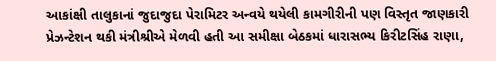આકાંક્ષી તાલુકાનાં જુદાજુદા પેરામિટર અન્વયે થયેલી કામગીરીની પણ વિસ્તૃત જાણકારી પ્રેઝન્ટેશન થકી મંત્રીશ્રીએ મેળવી હતી આ સમીક્ષા બેઠકમાં ધારાસભ્ય કિરીટસિંહ રાણા,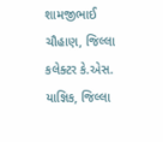શામજીભાઈ ચૌહાણ, જિલ્લા કલેક્ટર કે.એસ. યાજ્ઞિક, જિલ્લા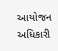આયોજન અધિકારી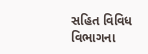સહિત વિવિધ વિભાગના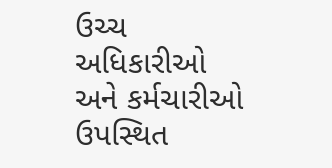ઉચ્ચ અધિકારીઓ અને કર્મચારીઓ ઉપસ્થિત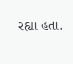રહ્યા હતા.